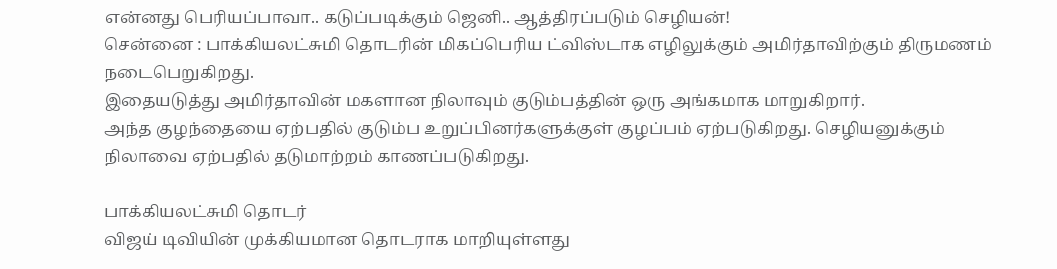என்னது பெரியப்பாவா.. கடுப்படிக்கும் ஜெனி.. ஆத்திரப்படும் செழியன்!
சென்னை : பாக்கியலட்சுமி தொடரின் மிகப்பெரிய ட்விஸ்டாக எழிலுக்கும் அமிர்தாவிற்கும் திருமணம் நடைபெறுகிறது.
இதையடுத்து அமிர்தாவின் மகளான நிலாவும் குடும்பத்தின் ஒரு அங்கமாக மாறுகிறார்.
அந்த குழந்தையை ஏற்பதில் குடும்ப உறுப்பினர்களுக்குள் குழப்பம் ஏற்படுகிறது. செழியனுக்கும் நிலாவை ஏற்பதில் தடுமாற்றம் காணப்படுகிறது.

பாக்கியலட்சுமி தொடர்
விஜய் டிவியின் முக்கியமான தொடராக மாறியுள்ளது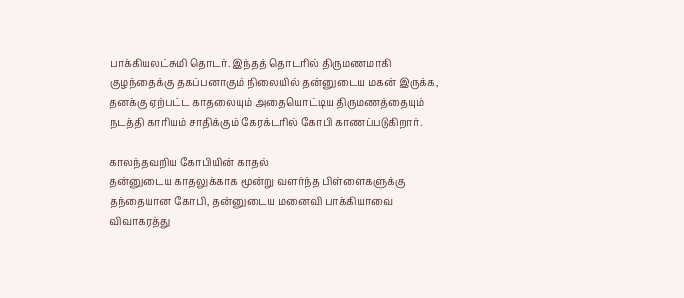பாக்கியலட்சுமி தொடர். இந்தத் தொடரில் திருமணமாகி குழந்தைக்கு தகப்பனாகும் நிலையில் தன்னுடைய மகன் இருக்க, தனக்கு ஏற்பட்ட காதலையும் அதையொட்டிய திருமணத்தையும் நடத்தி காரியம் சாதிக்கும் கேரக்டரில் கோபி காணப்படுகிறார்.

காலந்தவறிய கோபியின் காதல்
தன்னுடைய காதலுக்காக மூன்று வளர்ந்த பிள்ளைகளுக்கு தந்தையான கோபி, தன்னுடைய மனைவி பாக்கியாவை விவாகரத்து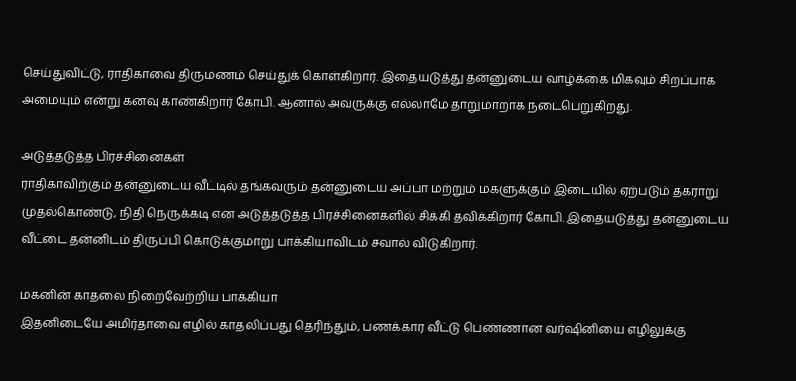செய்துவிட்டு, ராதிகாவை திருமணம் செய்துக் கொள்கிறார். இதையடுத்து தன்னுடைய வாழ்க்கை மிகவும் சிறப்பாக அமையும் என்று கனவு காண்கிறார் கோபி. ஆனால் அவருக்கு எல்லாமே தாறுமாறாக நடைபெறுகிறது.

அடுத்தடுத்த பிரச்சினைகள்
ராதிகாவிற்கும் தன்னுடைய வீட்டில் தங்கவரும் தன்னுடைய அப்பா மற்றும் மகளுக்கும் இடையில் ஏற்படும் தகராறு முதல்கொண்டு, நிதி நெருக்கடி என அடுத்தடுத்த பிரச்சினைகளில் சிக்கி தவிக்கிறார் கோபி. இதையடுத்து தன்னுடைய வீட்டை தன்னிடம் திருப்பி கொடுக்குமாறு பாக்கியாவிடம் சவால் விடுகிறார்.

மகனின் காதலை நிறைவேற்றிய பாக்கியா
இதனிடையே அமிர்தாவை எழில் காதலிப்பது தெரிந்தும், பணக்கார வீட்டு பெண்ணான வர்ஷினியை எழிலுக்கு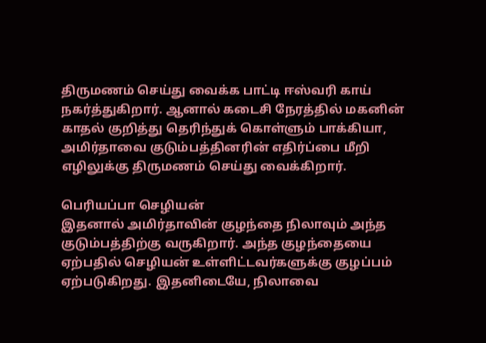திருமணம் செய்து வைக்க பாட்டி ஈஸ்வரி காய் நகர்த்துகிறார். ஆனால் கடைசி நேரத்தில் மகனின் காதல் குறித்து தெரிந்துக் கொள்ளும் பாக்கியா, அமிர்தாவை குடும்பத்தினரின் எதிர்ப்பை மீறி எழிலுக்கு திருமணம் செய்து வைக்கிறார்.

பெரியப்பா செழியன்
இதனால் அமிர்தாவின் குழந்தை நிலாவும் அந்த குடும்பத்திற்கு வருகிறார். அந்த குழந்தையை ஏற்பதில் செழியன் உள்ளிட்டவர்களுக்கு குழப்பம் ஏற்படுகிறது. இதனிடையே, நிலாவை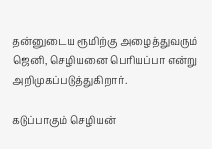தன்னுடைய ரூமிற்கு அழைத்துவரும் ஜெனி, செழியனை பெரியப்பா என்று அறிமுகப்படுத்துகிறார்.

கடுப்பாகும் செழியன்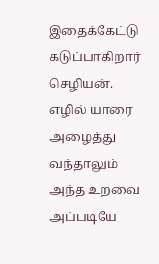இதைக்கேட்டு கடுப்பாகிறார் செழியன். எழில் யாரை அழைத்து வந்தாலும் அந்த உறவை அப்படியே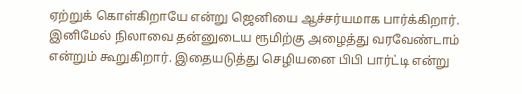ஏற்றுக் கொள்கிறாயே என்று ஜெனியை ஆச்சர்யமாக பார்க்கிறார். இனிமேல் நிலாவை தன்னுடைய ரூமிற்கு அழைத்து வரவேண்டாம் என்றும் கூறுகிறார். இதையடுத்து செழியனை பிபி பார்ட்டி என்று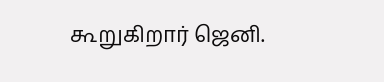கூறுகிறார் ஜெனி.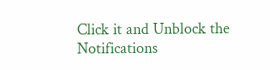Click it and Unblock the Notifications